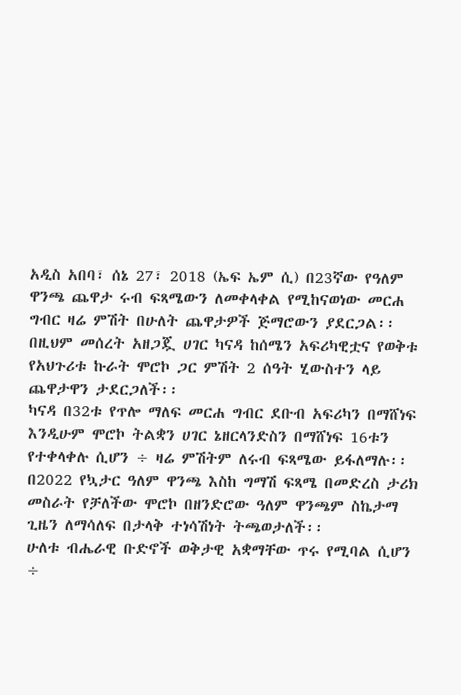አዲስ አበባ፣ ሰኔ 27፣ 2018 (ኤፍ ኤም ሲ) በ23ኛው የዓለም ዋንጫ ጨዋታ ሩብ ፍጻሜውን ለመቀላቀል የሚከናወነው መርሐ ግብር ዛሬ ምሽት በሁለት ጨዋታዎች ጅማሮውን ያደርጋል፡፡
በዚህም መሰረት አዘጋጇ ሀገር ካናዳ ከሰሜን አፍሪካዊቷና የወቅቱ የአህጉሪቱ ኩራት ሞሮኮ ጋር ምሽት 2 ሰዓት ሂውስተን ላይ ጨዋታዋን ታደርጋለች፡፡
ካናዳ በ32ቱ የጥሎ ማለፍ መርሐ ግብር ደቡብ አፍሪካን በማሸነፍ እንዲሁም ሞሮኮ ትልቋን ሀገር ኔዘርላንድስን በማሸነፍ 16ቱን የተቀላቀሉ ሲሆን ÷ ዛሬ ምሽትም ለሩብ ፍጻሜው ይፋለማሉ፡፡
በ2022 የኳታር ዓለም ዋንጫ እስከ ግማሽ ፍጻሜ በመድረስ ታሪክ መስራት የቻለችው ሞሮኮ በዘንድሮው ዓለም ዋንጫም ስኬታማ ጊዜን ለማሳለፍ በታላቅ ተነሳሽነት ትጫወታለች፡፡
ሁለቱ ብሔራዊ ቡድኖች ወቅታዊ አቋማቸው ጥሩ የሚባል ሲሆን ÷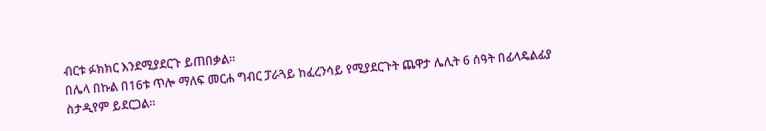ብርቱ ፉክክር እንደሚያደርጉ ይጠበቃል፡፡
በሌላ በኩል በ16ቱ ጥሎ ማለፍ መርሐ ግብር ፓራጓይ ከፈረንሳይ የሚያደርጉት ጨዋታ ሌሊት 6 ሰዓት በፊላዴልፊያ ስታዲየም ይደርጋል፡፡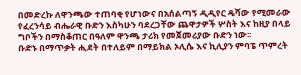በመድረኩ ለዋንጫው ተጠባቂ የሆነውና በአሰልጣኝ ዲዲየር ዴሻው የሚመራው የፈረንሳይ ብሔራዊ ቡድን እስካሁን ባደረጋቸው ጨዋታዎች ሦስት እና ከዚያ በላይ ግቦችን በማስቆጠር በዓለም ዋንጫ ታሪክ የመጀመሪያው ቡድን ነው፡፡
ቡድኑ በማጥቃት ሒደት በተለይም በማይክል ኦሊሴ እና ኪሊያን ምባፔ ጥምረት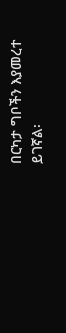በርካታ ግቦችን እያመረተ ይገኛል፡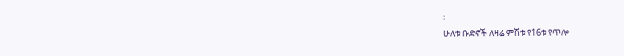፡
ሁለቱ ቡድኖች ለዛሬ ምሽቱ የ16ቱ የጥሎ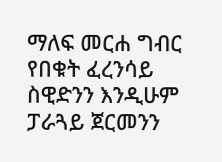ማለፍ መርሐ ግብር የበቁት ፈረንሳይ ስዊድንን እንዲሁም ፓራጓይ ጀርመንን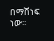በማሸነፍ ነው፡፡